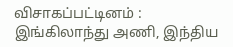விசாகப்பட்டினம் : இங்கிலாந்து அணி, இந்திய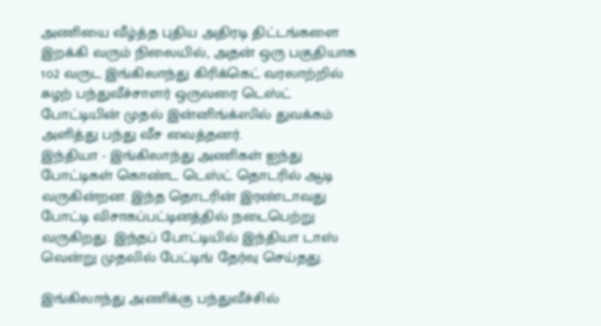அணியை வீழ்த்த புதிய அதிரடி திட்டங்களை இறக்கி வரும் நிலையில், அதன் ஒரு பகுதியாக 1௦2 வருட இங்கிலாந்து கிரிக்கெட் வரலாற்றில் சுழற் பந்துவீச்சாளர் ஒருவரை டெஸ்ட் போட்டியின் முதல் இன்னிங்க்ஸில் துவக்கம் அளித்து பந்து வீச வைத்தனர்.
இந்தியா - இங்கிலாந்து அணிகள் ஐந்து போட்டிகள் கொண்ட டெஸ்ட் தொடரில் ஆடி வருகின்றன. இந்த தொடரின் இரண்டாவது போட்டி விசாகப்பட்டினத்தில் நடைபெற்று வருகிறது. இந்தப் போட்டியில் இந்தியா டாஸ் வென்று முதலில் பேட்டிங் தேர்வு செய்தது.

இங்கிலாந்து அணிக்கு பந்துவீச்சில்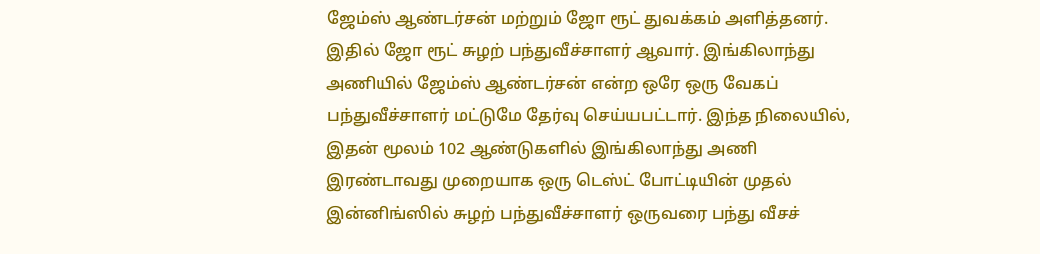ஜேம்ஸ் ஆண்டர்சன் மற்றும் ஜோ ரூட் துவக்கம் அளித்தனர். இதில் ஜோ ரூட் சுழற் பந்துவீச்சாளர் ஆவார். இங்கிலாந்து அணியில் ஜேம்ஸ் ஆண்டர்சன் என்ற ஒரே ஒரு வேகப் பந்துவீச்சாளர் மட்டுமே தேர்வு செய்யபட்டார். இந்த நிலையில், இதன் மூலம் 102 ஆண்டுகளில் இங்கிலாந்து அணி இரண்டாவது முறையாக ஒரு டெஸ்ட் போட்டியின் முதல் இன்னிங்ஸில் சுழற் பந்துவீச்சாளர் ஒருவரை பந்து வீசச்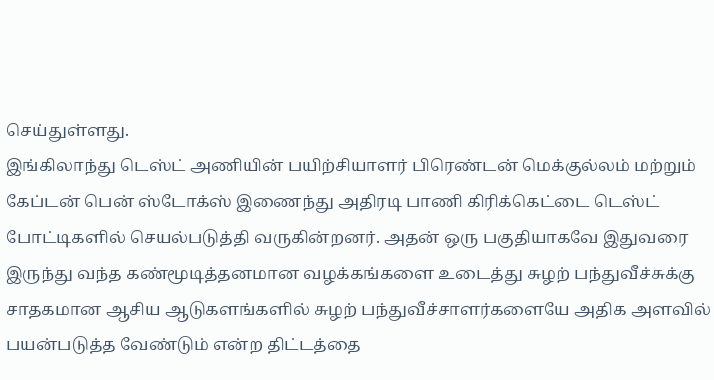செய்துள்ளது.
இங்கிலாந்து டெஸ்ட் அணியின் பயிற்சியாளர் பிரெண்டன் மெக்குல்லம் மற்றும் கேப்டன் பென் ஸ்டோக்ஸ் இணைந்து அதிரடி பாணி கிரிக்கெட்டை டெஸ்ட் போட்டிகளில் செயல்படுத்தி வருகின்றனர். அதன் ஒரு பகுதியாகவே இதுவரை இருந்து வந்த கண்மூடித்தனமான வழக்கங்களை உடைத்து சுழற் பந்துவீச்சுக்கு சாதகமான ஆசிய ஆடுகளங்களில் சுழற் பந்துவீச்சாளர்களையே அதிக அளவில் பயன்படுத்த வேண்டும் என்ற திட்டத்தை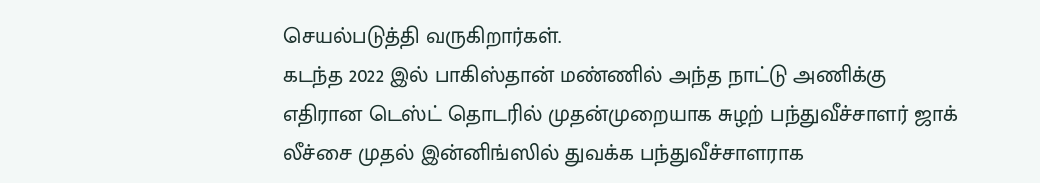செயல்படுத்தி வருகிறார்கள்.
கடந்த 2022 இல் பாகிஸ்தான் மண்ணில் அந்த நாட்டு அணிக்கு எதிரான டெஸ்ட் தொடரில் முதன்முறையாக சுழற் பந்துவீச்சாளர் ஜாக் லீச்சை முதல் இன்னிங்ஸில் துவக்க பந்துவீச்சாளராக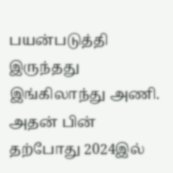பயன்படுத்தி இருந்தது இங்கிலாந்து அணி. அதன் பின் தற்போது 2024இல்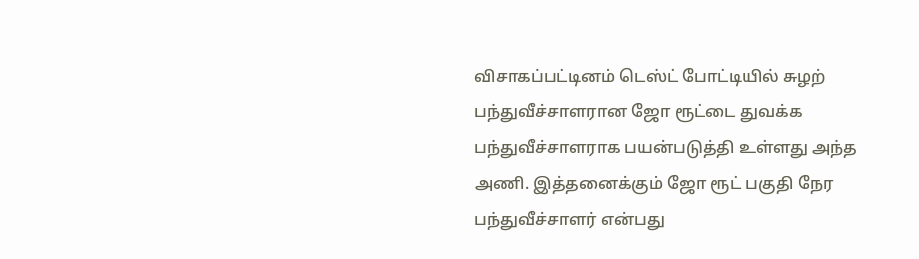விசாகப்பட்டினம் டெஸ்ட் போட்டியில் சுழற் பந்துவீச்சாளரான ஜோ ரூட்டை துவக்க பந்துவீச்சாளராக பயன்படுத்தி உள்ளது அந்த அணி. இத்தனைக்கும் ஜோ ரூட் பகுதி நேர பந்துவீச்சாளர் என்பது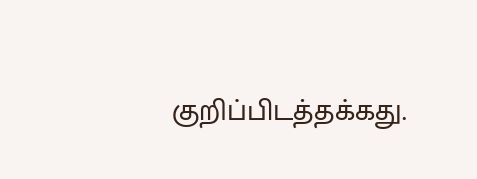குறிப்பிடத்தக்கது.